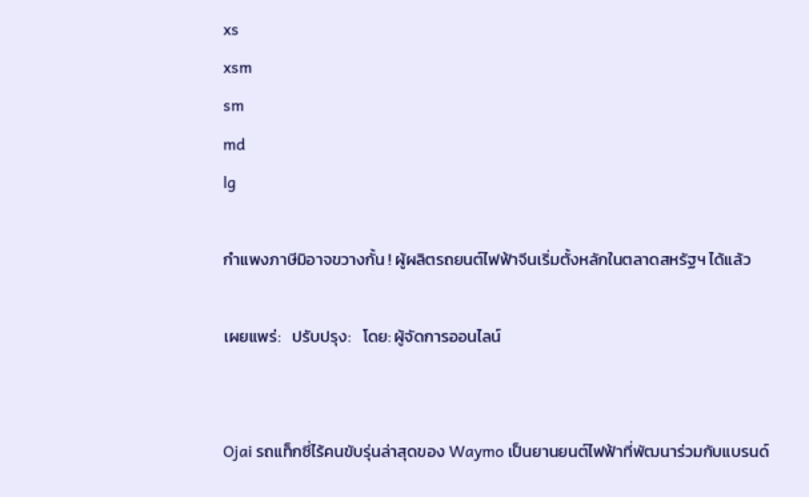xs
xsm
sm
md
lg

กำแพงภาษีมิอาจขวางกั้น ! ผู้ผลิตรถยนต์ไฟฟ้าจีนเริ่มตั้งหลักในตลาดสหรัฐฯ ได้แล้ว

เผยแพร่:   ปรับปรุง:   โดย: ผู้จัดการออนไลน์


Ojai รถแท็กซี่ไร้คนขับรุ่นล่าสุดของ Waymo เป็นยานยนต์ไฟฟ้าที่พัฒนาร่วมกับแบรนด์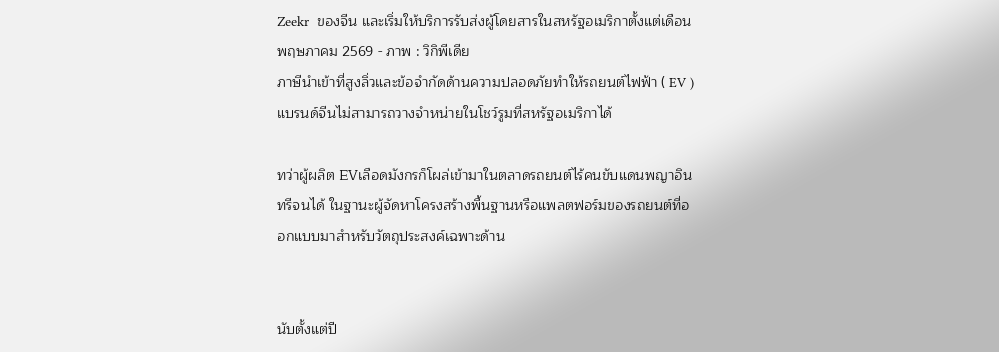Zeekr  ของจีน และเริ่มให้บริการรับส่งผู้โดยสารในสหรัฐอเมริกาตั้งแต่เดือนพฤษภาคม 2569 - ภาพ : วิกิพีเดีย
ภาษีนำเข้าที่สูงลิ่วและข้อจำกัดด้านความปลอดภัยทำให้รถยนต์ไฟฟ้า ( EV ) แบรนด์จีนไม่สามารถวางจำหน่ายในโชว์รูมที่สหรัฐอเมริกาได้

ทว่าผู้ผลิต EVเลือดมังกรก็โผล่เข้ามาในตลาดรถยนต์ไร้คนขับแดนพญาอินทรีจนได้ ในฐานะผู้จัดหาโครงสร้างพื้นฐานหรือแพลตฟอร์มของรถยนต์ที่ออกแบบมาสำหรับวัตถุประสงค์เฉพาะด้าน


นับตั้งแต่ปี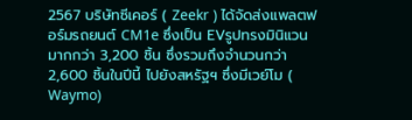2567 บริษัทซีเคอร์ ( Zeekr ) ได้จัดส่งแพลตฟอร์มรถยนต์ CM1e ซึ่งเป็น EVรูปทรงมินิแวนมากกว่า 3,200 ชิ้น ซึ่งรวมถึงจำนวนกว่า 2,600 ชิ้นในปีนี้ ไปยังสหรัฐฯ ซึ่งมีเวย์โม ( Waymo)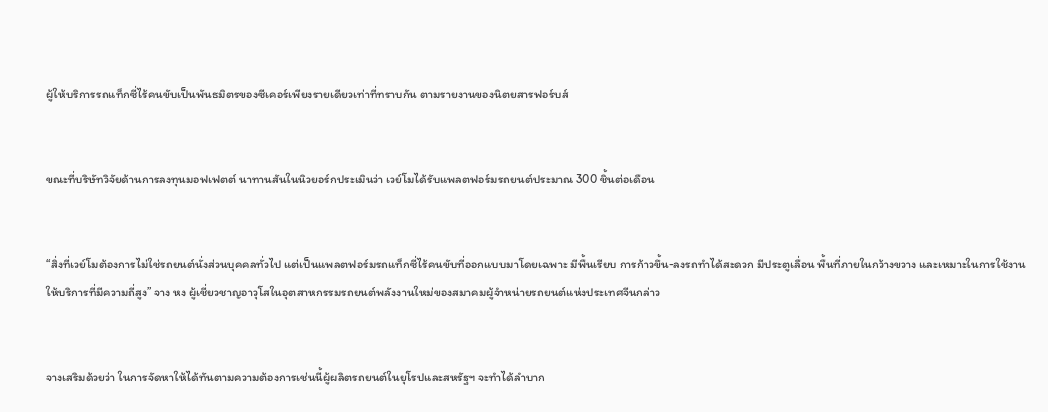ผู้ให้บริการรถแท็กซี่ไร้คนขับเป็นพันธมิตรของซีเคอร์เพียงรายเดียวเท่าที่ทราบกัน ตามรายงานของนิตยสารฟอร์บส์


ขณะที่บริษัทวิจัยด้านการลงทุนมอฟเฟตต์ นาทานสันในนิวยอร์กประเมินว่า เวย์โมได้รับแพลตฟอร์มรถยนต์ประมาณ 300 ชิ้นต่อเดือน


“สิ่งที่เวย์โมต้องการไม่ใช่รถยนต์นั่งส่วนบุคคลทั่วไป แต่เป็นแพลตฟอร์มรถแท็กซี่ไร้คนขับที่ออกแบบมาโดยเฉพาะ มีพื้นเรียบ การก้าวขึ้น-ลงรถทำได้สะดวก มีประตูเลื่อน พื้นที่ภายในกว้างขวาง และเหมาะในการใช้งานให้บริการที่มีความถี่สูง” จาง หง ผู้เชี่ยวชาญอาวุโสในอุตสาหกรรมรถยนต์พลังงานใหม่ของสมาคมผู้จำหน่ายรถยนต์แห่งประเทศจีนกล่าว


จางเสริมด้วยว่า ในการจัดหาให้ได้ทันตามความต้องการเช่นนี้ผู้ผลิตรถยนต์ในยุโรปและสหรัฐฯ จะทำได้ลำบาก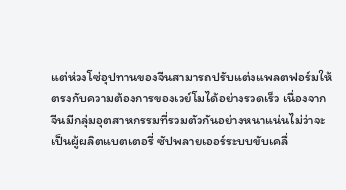แต่ห่วงโซ่อุปทานของจีนสามารถปรับแต่งแพลตฟอร์มให้ตรงกับความต้องการของเวย์โมได้อย่างรวดเร็ว เนื่องจากจีนมีกลุ่มอุตสาหกรรมที่รวมตัวกันอย่างหนาแน่นไม่ว่าจะเป็นผู้ผลิตแบตเตอรี่ ซัปพลายเออร์ระบบขับเคลื่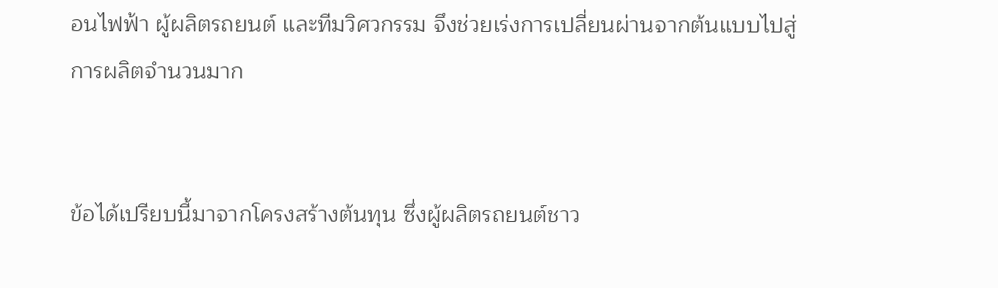อนไฟฟ้า ผู้ผลิตรถยนต์ และทีมวิศวกรรม จึงช่วยเร่งการเปลี่ยนผ่านจากต้นแบบไปสู่การผลิตจำนวนมาก


ข้อได้เปรียบนี้มาจากโครงสร้างต้นทุน ซึ่งผู้ผลิตรถยนต์ชาว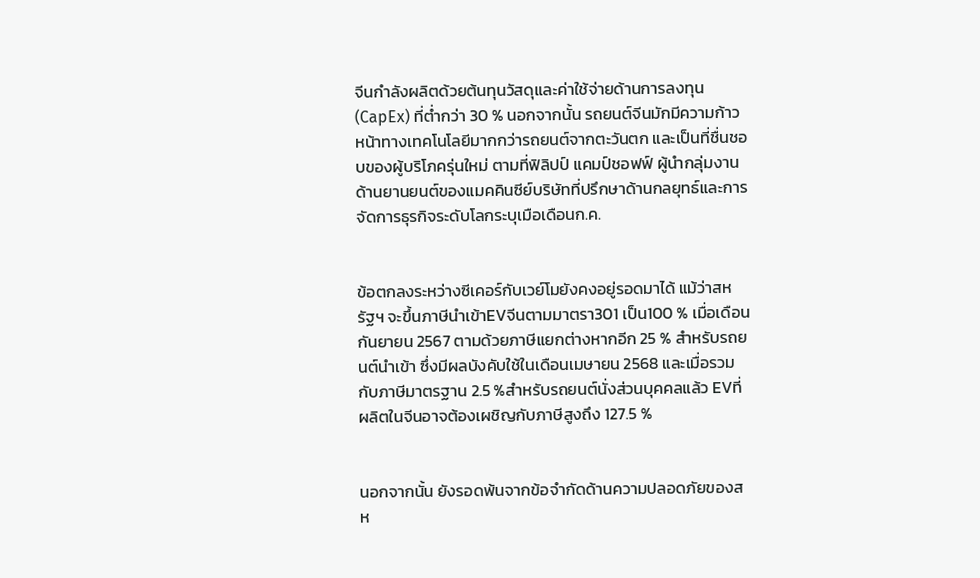จีนกำลังผลิตด้วยต้นทุนวัสดุและค่าใช้จ่ายด้านการลงทุน (CapEx) ที่ต่ำกว่า 30 % นอกจากนั้น รถยนต์จีนมักมีความก้าวหน้าทางเทคโนโลยีมากกว่ารถยนต์จากตะวันตก และเป็นที่ชื่นชอบของผู้บริโภครุ่นใหม่ ตามที่ฟิลิปป์ แคมป์ชอฟฟ์ ผู้นำกลุ่มงานด้านยานยนต์ของแมคคินซีย์บริษัทที่ปรึกษาด้านกลยุทธ์และการจัดการธุรกิจระดับโลกระบุเมือเดือนก.ค.


ข้อตกลงระหว่างซีเคอร์กับเวย์โมยังคงอยู่รอดมาได้ แม้ว่าสหรัฐฯ จะขึ้นภาษีนำเข้าEVจีนตามมาตรา301 เป็น100 % เมื่อเดือนกันยายน 2567 ตามด้วยภาษีแยกต่างหากอีก 25 % สำหรับรถยนต์นำเข้า ซึ่งมีผลบังคับใช้ในเดือนเมษายน 2568 และเมื่อรวมกับภาษีมาตรฐาน 2.5 %สำหรับรถยนต์นั่งส่วนบุคคลแล้ว EVที่ผลิตในจีนอาจต้องเผชิญกับภาษีสูงถึง 127.5 %


นอกจากนั้น ยังรอดพ้นจากข้อจำกัดด้านความปลอดภัยของสห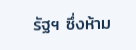รัฐฯ ซึ่งห้าม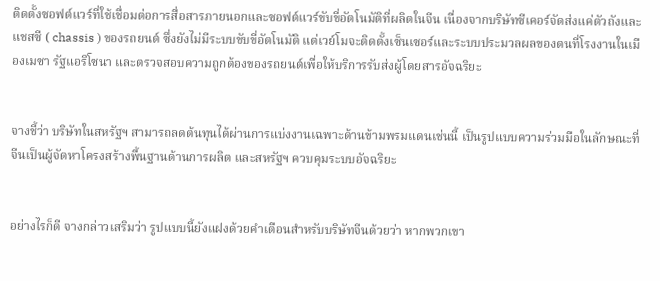ติดตั้งซอฟต์แวร์ที่ใช้เชื่อมต่อการสื่อสารภายนอกและซอฟต์แวร์ขับขี่อัตโนมัติที่ผลิตในจีน เนื่องจากบริษัทซีเคอร์จัดส่งแค่ตัวถังและแชสซี ( chassis ) ของรถยนต์ ซึ่งยังไม่มีระบบขับขี่อัตโนมัติ แต่เวย์โมจะติดตั้งเซ็นเซอร์และระบบประมวลผลของตนที่โรงงานในเมืองเมซา รัฐแอริโซนา และตรวจสอบความถูกต้องของรถยนต์เพื่อให้บริการรับส่งผู้โดยสารอัจฉริยะ


จางชี้ว่า บริษัทในสหรัฐฯ สามารถลดต้นทุนได้ผ่านการแบ่งงานเฉพาะด้านข้ามพรมแดนเช่นนี้ เป็นรูปแบบความร่วมมือในลักษณะที่จีนเป็นผู้จัดหาโครงสร้างพื้นฐานด้านการผลิต และสหรัฐฯ ควบคุมระบบอัจฉริยะ


อย่างไรก็ดี จางกล่าวเสริมว่า รูปแบบนี้ยังแฝงด้วยคำเตือนสำหรับบริษัทจีนด้วยว่า หากพวกเขา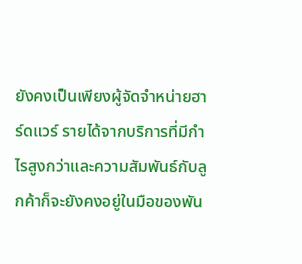ยังคงเป็นเพียงผู้จัดจำหน่ายฮาร์ดแวร์ รายได้จากบริการที่มีกำไรสูงกว่าและความสัมพันธ์กับลูกค้าก็จะยังคงอยู่ในมือของพัน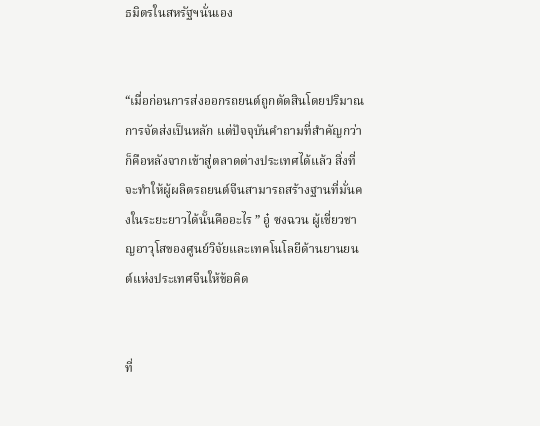ธมิตรในสหรัฐฯนั่นเอง


“เมื่อก่อนการส่งออกรถยนต์ถูกตัดสินโดยปริมาณการจัดส่งเป็นหลัก แต่ปัจจุบันคำถามที่สำคัญกว่าก็คือหลังจากเข้าสู่ตลาดต่างประเทศได้แล้ว สิ่งที่จะทำให้ผู้ผลิตรถยนต์จีนสามารถสร้างฐานที่มั่นคงในระยะยาวได้นั้นคืออะไร ” อู๋ ซงฉวน ผู้เชี่ยวชาญอาวุโสของศูนย์วิจัยและเทคโนโลยีด้านยานยนต์แห่งประเทศจีนให้ข้อคิด


ที่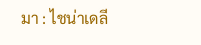มา : ไชน่าเดลี